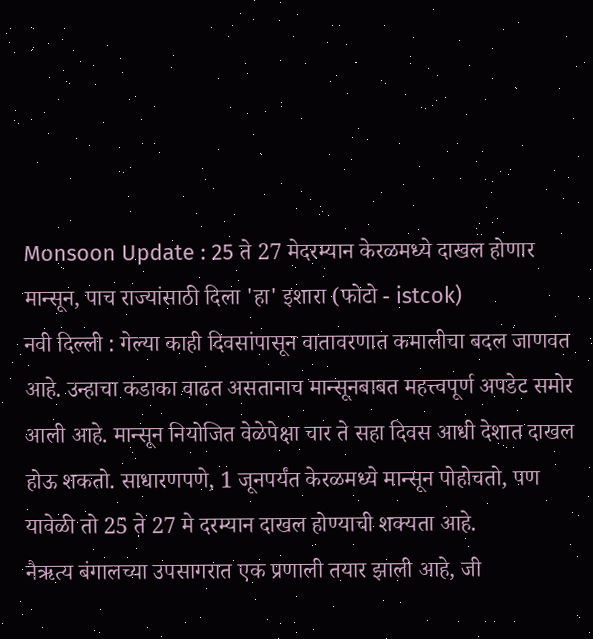Monsoon Update : 25 ते 27 मेदरम्यान केरळमध्ये दाखल होणार मान्सून, पाच राज्यांसाठी दिला 'हा' इशारा (फोटो - istcok)
नवी दिल्ली : गेल्या काही दिवसांपासून वातावरणात कमालीचा बदल जाणवत आहे. उन्हाचा कडाका वाढत असतानाच मान्सूनबाबत महत्त्वपूर्ण अपडेट समोर आली आहे. मान्सून नियोजित वेळेपेक्षा चार ते सहा दिवस आधी देशात दाखल होऊ शकतो. साधारणपणे, 1 जूनपर्यंत केरळमध्ये मान्सून पोहोचतो, पण यावेळी तो 25 ते 27 मे दरम्यान दाखल होण्याची शक्यता आहे.
नैऋत्य बंगालच्या उपसागरात एक प्रणाली तयार झाली आहे, जी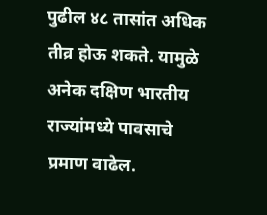पुढील ४८ तासांत अधिक तीव्र होऊ शकते. यामुळे अनेक दक्षिण भारतीय राज्यांमध्ये पावसाचे प्रमाण वाढेल.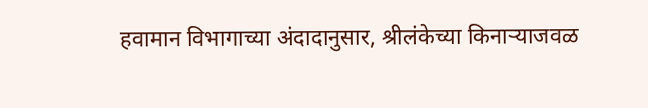हवामान विभागाच्या अंदादानुसार, श्रीलंकेच्या किनाऱ्याजवळ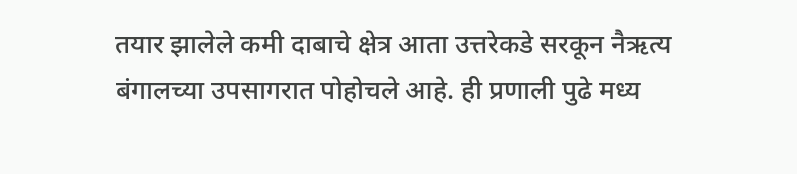तयार झालेले कमी दाबाचे क्षेत्र आता उत्तरेकडे सरकून नैऋत्य बंगालच्या उपसागरात पोहोचले आहे. ही प्रणाली पुढे मध्य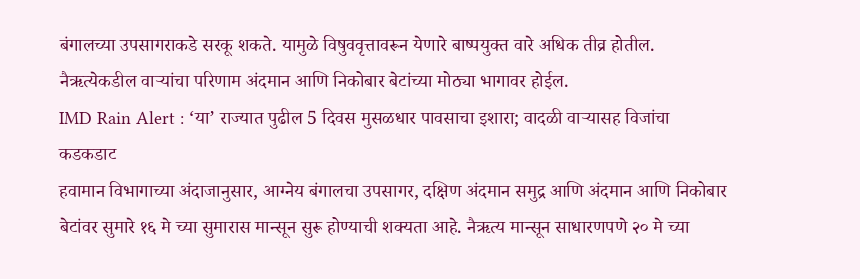बंगालच्या उपसागराकडे सरकू शकते. यामुळे विषुववृत्तावरून येणारे बाष्पयुक्त वारे अधिक तीव्र होतील. नैऋत्येकडील वाऱ्यांचा परिणाम अंदमान आणि निकोबार बेटांच्या मोठ्या भागावर होईल.
IMD Rain Alert : ‘या’ राज्यात पुढील 5 दिवस मुसळधार पावसाचा इशारा; वादळी वाऱ्यासह विजांचा कडकडाट
हवामान विभागाच्या अंदाजानुसार, आग्नेय बंगालचा उपसागर, दक्षिण अंदमान समुद्र आणि अंदमान आणि निकोबार बेटांवर सुमारे १६ मे च्या सुमारास मान्सून सुरू होण्याची शक्यता आहे. नैऋत्य मान्सून साधारणपणे २० मे च्या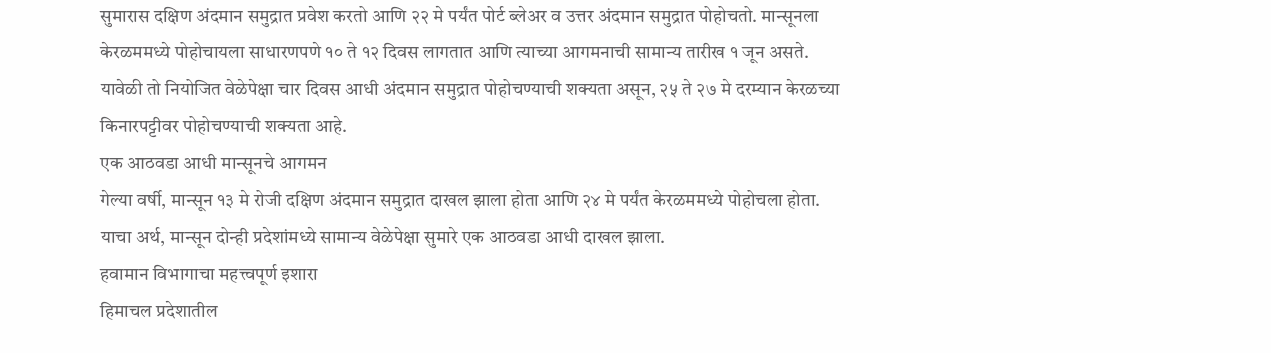सुमारास दक्षिण अंदमान समुद्रात प्रवेश करतो आणि २२ मे पर्यंत पोर्ट ब्लेअर व उत्तर अंदमान समुद्रात पोहोचतो. मान्सूनला केरळममध्ये पोहोचायला साधारणपणे १० ते १२ दिवस लागतात आणि त्याच्या आगमनाची सामान्य तारीख १ जून असते. यावेळी तो नियोजित वेळेपेक्षा चार दिवस आधी अंदमान समुद्रात पोहोचण्याची शक्यता असून, २५ ते २७ मे दरम्यान केरळच्या किनारपट्टीवर पोहोचण्याची शक्यता आहे.
एक आठवडा आधी मान्सूनचे आगमन
गेल्या वर्षी, मान्सून १३ मे रोजी दक्षिण अंदमान समुद्रात दाखल झाला होता आणि २४ मे पर्यंत केरळममध्ये पोहोचला होता. याचा अर्थ, मान्सून दोन्ही प्रदेशांमध्ये सामान्य वेळेपेक्षा सुमारे एक आठवडा आधी दाखल झाला.
हवामान विभागाचा महत्त्वपूर्ण इशारा
हिमाचल प्रदेशातील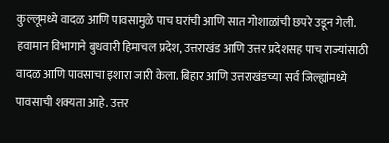कुल्लूमध्ये वादळ आणि पावसामुळे पाच घरांची आणि सात गोशाळांची छपरे उडून गेली. हवामान विभागाने बुधवारी हिमाचल प्रदेश, उत्तराखंड आणि उत्तर प्रदेशसह पाच राज्यांसाठी वादळ आणि पावसाचा इशारा जारी केला. बिहार आणि उत्तराखंडच्या सर्व जिल्ह्यांमध्ये पावसाची शक्यता आहे. उत्तर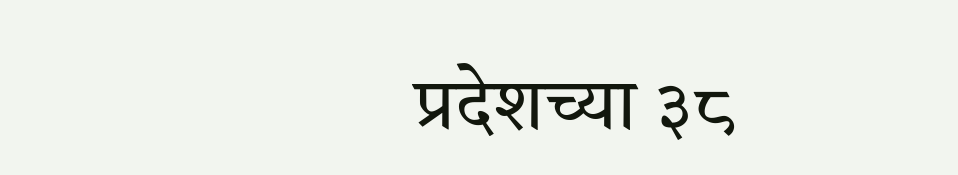प्रदेशच्या ३८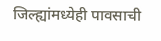जिल्ह्यांमध्येही पावसाची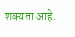शक्यता आहे.